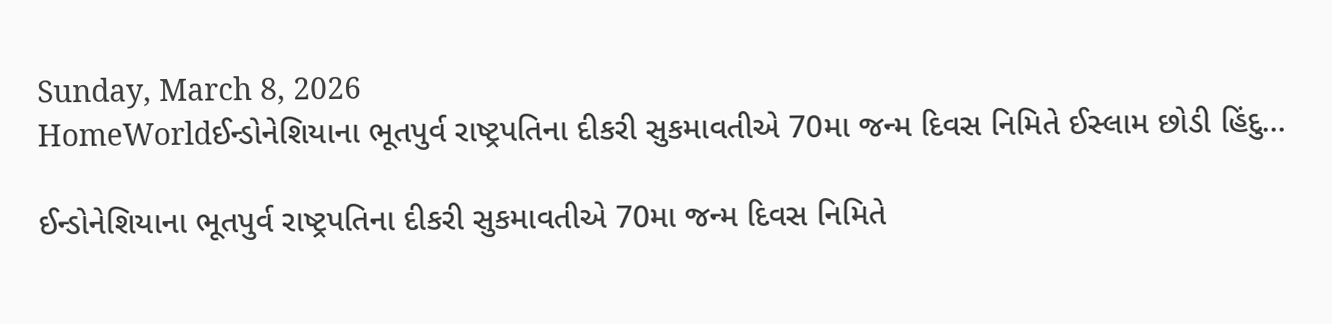Sunday, March 8, 2026
HomeWorldઈન્ડોનેશિયાના ભૂતપુર્વ રાષ્ટ્રપતિના દીકરી સુકમાવતીએ 70મા જન્મ દિવસ નિમિતે ઈસ્લામ છોડી હિંદુ...

ઈન્ડોનેશિયાના ભૂતપુર્વ રાષ્ટ્રપતિના દીકરી સુકમાવતીએ 70મા જન્મ દિવસ નિમિતે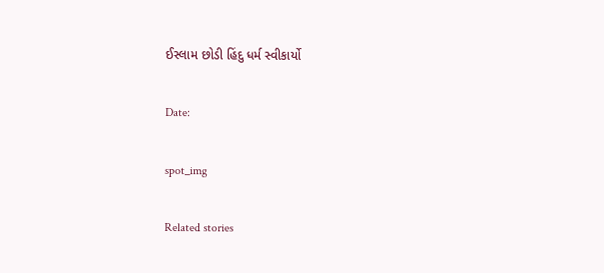ઈસ્લામ છોડી હિંદુ ધર્મ સ્વીકાર્યો

Date:

spot_img

Related stories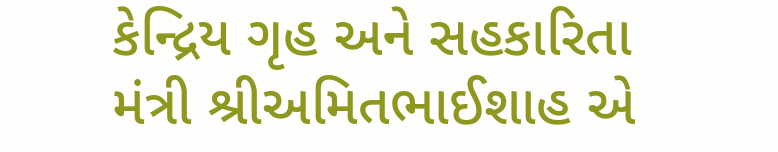કેન્દ્રિય ગૃહ અને સહકારિતા મંત્રી શ્રીઅમિતભાઈશાહ એ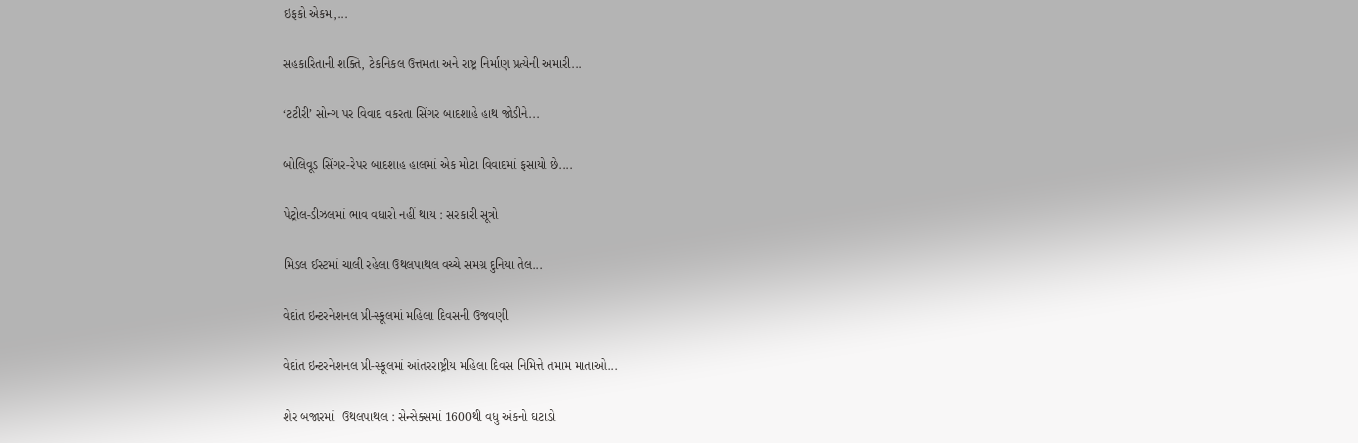ઇફકો એકમ,...

સહકારિતાની શક્તિ, ટેકનિકલ ઉત્તમતા અને રાષ્ટ્ર નિર્માણ પ્રત્યેની અમારી...

‘ટટીરી’ સોન્ગ પર વિવાદ વકરતા સિંગર બાદશાહે હાથ જોડીને...

બોલિવૂડ સિંગર-રેપર બાદશાહ હાલમાં એક મોટા વિવાદમાં ફસાયો છે....

પેટ્રોલ-ડીઝલમાં ભાવ વધારો નહીં થાય : સરકારી સૂત્રો

મિડલ ઈસ્ટમાં ચાલી રહેલા ઉથલપાથલ વચ્ચે સમગ્ર દુનિયા તેલ...

વેદાંત ઇન્ટરનેશનલ પ્રી-સ્કૂલમાં મહિલા દિવસની ઉજવણી

વેદાંત ઇન્ટરનેશનલ પ્રી-સ્કૂલમાં આંતરરાષ્ટ્રીય મહિલા દિવસ નિમિત્તે તમામ માતાઓ...

શેર બજારમાં  ઉથલપાથલ : સેન્સેક્સમાં 1600થી વધુ અંકનો ઘટાડો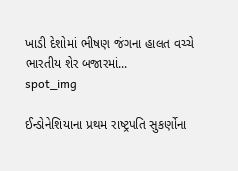ખાડી દેશોમાં ભીષણ જંગના હાલત વચ્ચે ભારતીય શેર બજારમાં...
spot_img

ઈન્ડોનેશિયાના પ્રથમ રાષ્ટ્રપતિ સુકર્ણોના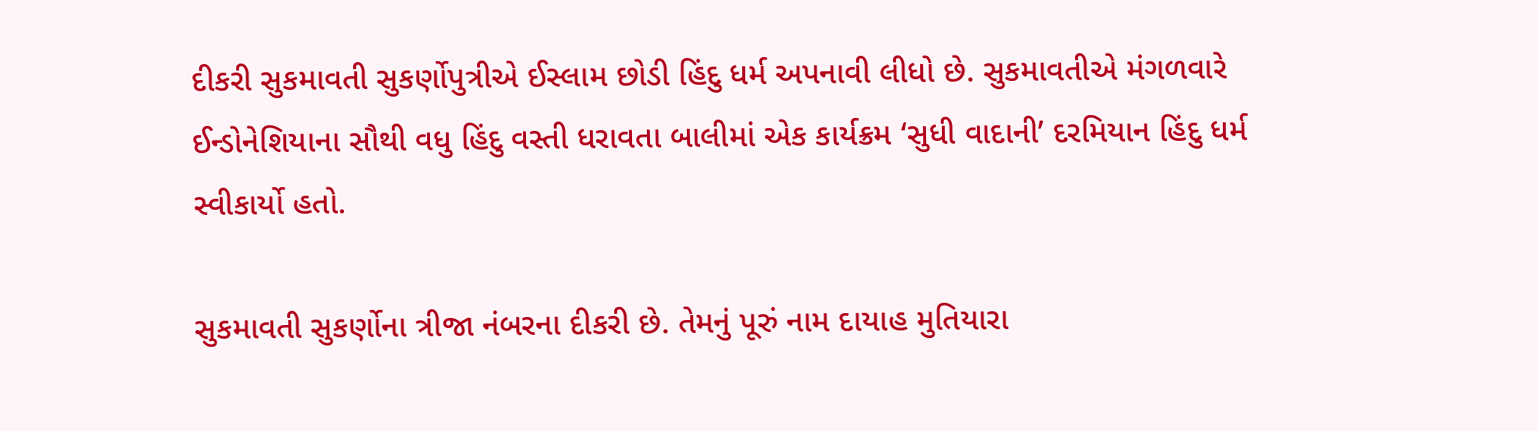દીકરી સુકમાવતી સુકર્ણોપુત્રીએ ઈસ્લામ છોડી હિંદુ ધર્મ અપનાવી લીધો છે. સુકમાવતીએ મંગળવારે ઈન્ડોનેશિયાના સૌથી વધુ હિંદુ વસ્તી ધરાવતા બાલીમાં એક કાર્યક્રમ ‘સુધી વાદાની’ દરમિયાન હિંદુ ધર્મ સ્વીકાર્યો હતો.

સુકમાવતી સુકર્ણોના ત્રીજા નંબરના દીકરી છે. તેમનું પૂરું નામ દાયાહ મુતિયારા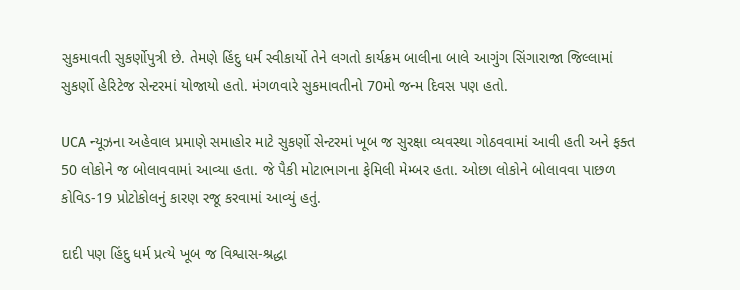સુકમાવતી સુકર્ણોપુત્રી છે. તેમણે હિંદુ ધર્મ સ્વીકાર્યો તેને લગતો કાર્યક્રમ બાલીના બાલે આગુંગ સિંગારાજા જિલ્લામાં સુકર્ણો હેરિટેજ સેન્ટરમાં યોજાયો હતો. મંગળવારે સુકમાવતીનો 70મો જન્મ દિવસ પણ હતો.

UCA ન્યૂઝના અહેવાલ પ્રમાણે સમાહોર માટે સુકર્ણો સેન્ટરમાં ખૂબ જ સુરક્ષા વ્યવસ્થા ગોઠવવામાં આવી હતી અને ફક્ત 50 લોકોને જ બોલાવવામાં આવ્યા હતા. જે પૈકી મોટાભાગના ફેમિલી મેમ્બર હતા. ઓછા લોકોને બોલાવવા પાછળ કોવિડ-19 પ્રોટોકોલનું કારણ રજૂ કરવામાં આવ્યું હતું.

દાદી પણ હિંદુ ધર્મ પ્રત્યે ખૂબ જ વિશ્વાસ-શ્રદ્ધા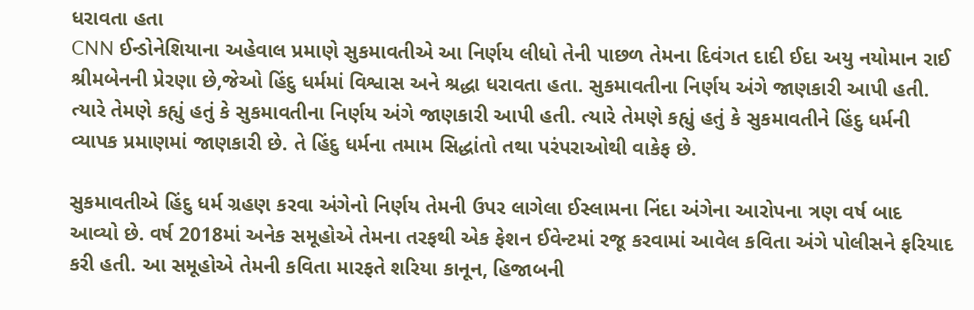ધરાવતા હતા
CNN ઈન્ડોનેશિયાના અહેવાલ પ્રમાણે સુકમાવતીએ આ નિર્ણય લીધો તેની પાછળ તેમના દિવંગત દાદી ઈદા અયુ નયોમાન રાઈ શ્રીમબેનની પ્રેરણા છે,જેઓ હિંદુ ધર્મમાં વિશ્વાસ અને શ્રદ્ધા ધરાવતા હતા. સુકમાવતીના નિર્ણય અંગે જાણકારી આપી હતી. ત્યારે તેમણે કહ્યું હતું કે સુકમાવતીના નિર્ણય અંગે જાણકારી આપી હતી. ત્યારે તેમણે કહ્યું હતું કે સુકમાવતીને હિંદુ ધર્મની વ્યાપક પ્રમાણમાં જાણકારી છે. તે હિંદુ ધર્મના તમામ સિદ્ધાંતો તથા પરંપરાઓથી વાકેફ છે.

સુકમાવતીએ હિંદુ ધર્મ ગ્રહણ કરવા અંગેનો નિર્ણય તેમની ઉપર લાગેલા ઈસ્લામના નિંદા અંગેના આરોપના ત્રણ વર્ષ બાદ આવ્યો છે. વર્ષ 2018માં અનેક સમૂહોએ તેમના તરફથી એક ફેશન ઈવેન્ટમાં રજૂ કરવામાં આવેલ કવિતા અંગે પોલીસને ફરિયાદ કરી હતી. આ સમૂહોએ તેમની કવિતા મારફતે શરિયા કાનૂન, હિજાબની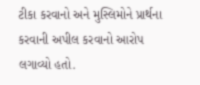ટીકા કરવાનો અને મુસ્લિમોને પ્રાર્થના કરવાની અપીલ કરવાનો આરોપ લગાવ્યો હતો.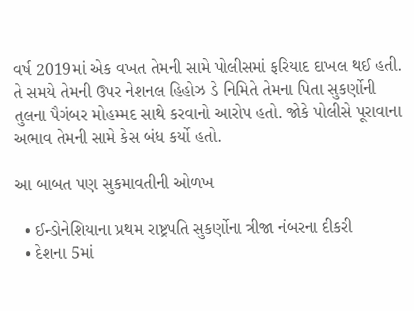વર્ષ 2019માં એક વખત તેમની સામે પોલીસમાં ફરિયાદ દાખલ થઈ હતી. તે સમયે તેમની ઉપર નેશનલ હિહોઝ ડે નિમિતે તેમના પિતા સુકર્ણોની તુલના પૈગંબર મોહમ્મદ સાથે કરવાનો આરોપ હતો. જોકે પોલીસે પૂરાવાના અભાવ તેમની સામે કેસ બંધ કર્યો હતો.

આ બાબત પણ સુકમાવતીની ઓળખ

  • ઈન્ડોનેશિયાના પ્રથમ રાષ્ટ્રપતિ સુકર્ણોના ત્રીજા નંબરના દીકરી
  • દેશના 5માં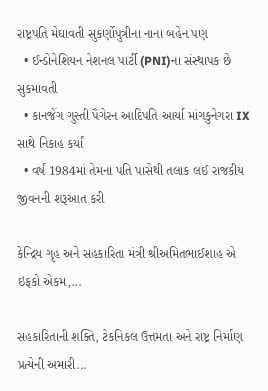રાષ્ટ્રપતિ મેઘાવતી સુકર્ણોપુત્રીના નાના બહેન પણ
  • ઈન્ડોનેશિયન નેશનલ પાર્ટી (PNI)ના સંસ્થાપક છે સુકમાવતી
  • કાનજેંગ ગુસ્તી પૈંગેરન આદિપતિ આર્યા માંગકુનેગરા IX સાથે નિકાહ કર્યાં
  • વર્ષ 1984માં તેમના પતિ પાસેથી તલાક લઈ રાજકીય જીવનની શરૂઆત કરી

કેન્દ્રિય ગૃહ અને સહકારિતા મંત્રી શ્રીઅમિતભાઈશાહ એ ઇફકો એકમ,...

સહકારિતાની શક્તિ, ટેકનિકલ ઉત્તમતા અને રાષ્ટ્ર નિર્માણ પ્રત્યેની અમારી...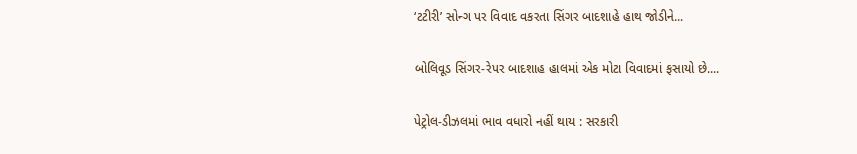‘ટટીરી’ સોન્ગ પર વિવાદ વકરતા સિંગર બાદશાહે હાથ જોડીને...

બોલિવૂડ સિંગર-રેપર બાદશાહ હાલમાં એક મોટા વિવાદમાં ફસાયો છે....

પેટ્રોલ-ડીઝલમાં ભાવ વધારો નહીં થાય : સરકારી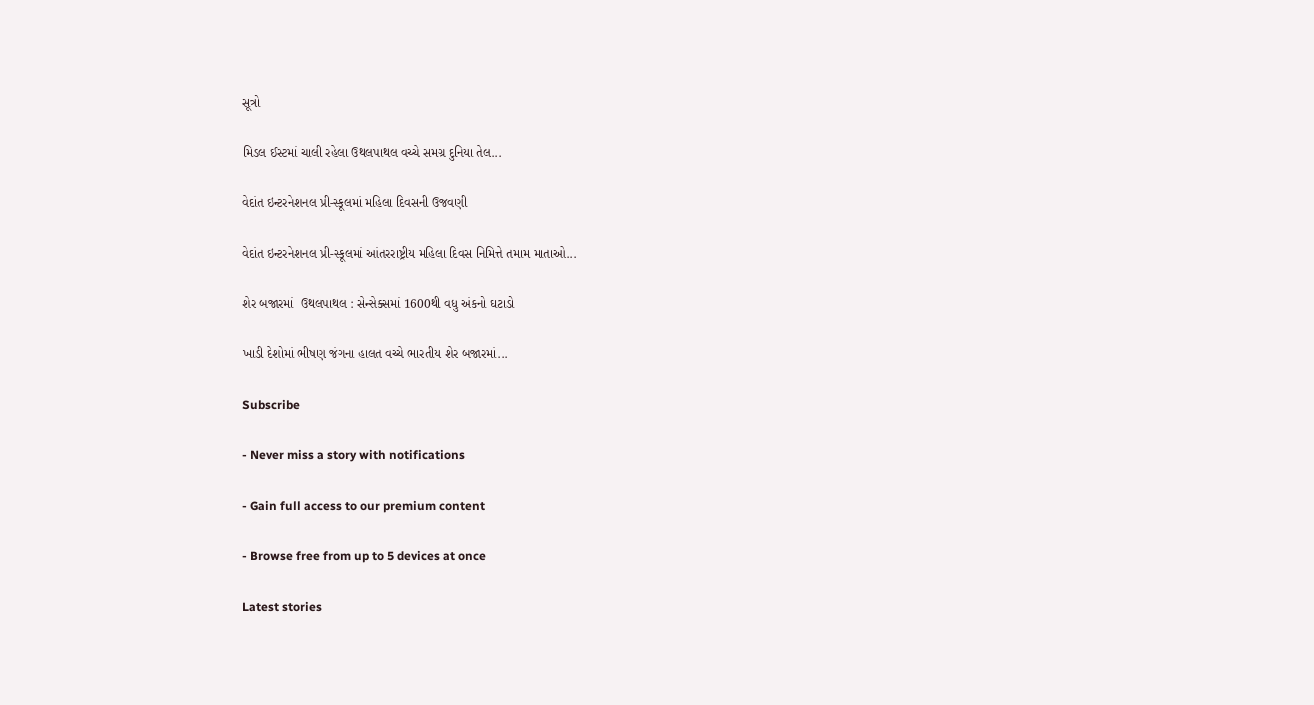સૂત્રો

મિડલ ઈસ્ટમાં ચાલી રહેલા ઉથલપાથલ વચ્ચે સમગ્ર દુનિયા તેલ...

વેદાંત ઇન્ટરનેશનલ પ્રી-સ્કૂલમાં મહિલા દિવસની ઉજવણી

વેદાંત ઇન્ટરનેશનલ પ્રી-સ્કૂલમાં આંતરરાષ્ટ્રીય મહિલા દિવસ નિમિત્તે તમામ માતાઓ...

શેર બજારમાં  ઉથલપાથલ : સેન્સેક્સમાં 1600થી વધુ અંકનો ઘટાડો

ખાડી દેશોમાં ભીષણ જંગના હાલત વચ્ચે ભારતીય શેર બજારમાં...

Subscribe

- Never miss a story with notifications

- Gain full access to our premium content

- Browse free from up to 5 devices at once

Latest stories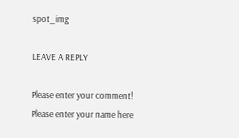spot_img

LEAVE A REPLY

Please enter your comment!
Please enter your name here